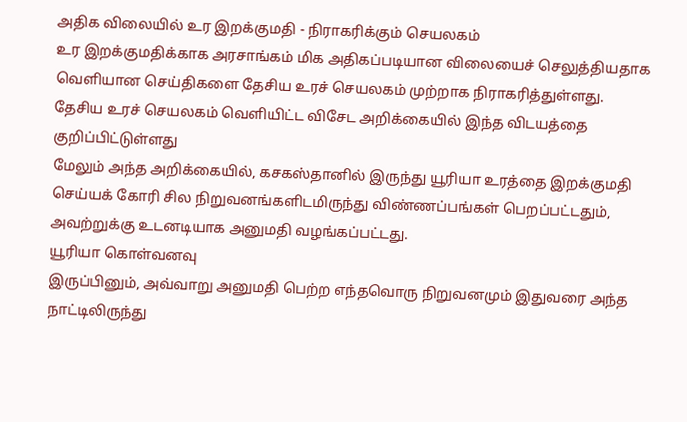அதிக விலையில் உர இறக்குமதி - நிராகரிக்கும் செயலகம்
உர இறக்குமதிக்காக அரசாங்கம் மிக அதிகப்படியான விலையைச் செலுத்தியதாக வெளியான செய்திகளை தேசிய உரச் செயலகம் முற்றாக நிராகரித்துள்ளது.
தேசிய உரச் செயலகம் வெளியிட்ட விசேட அறிக்கையில் இந்த விடயத்தை குறிப்பிட்டுள்ளது
மேலும் அந்த அறிக்கையில், கசகஸ்தானில் இருந்து யூரியா உரத்தை இறக்குமதி செய்யக் கோரி சில நிறுவனங்களிடமிருந்து விண்ணப்பங்கள் பெறப்பட்டதும், அவற்றுக்கு உடனடியாக அனுமதி வழங்கப்பட்டது.
யூரியா கொள்வனவு
இருப்பினும், அவ்வாறு அனுமதி பெற்ற எந்தவொரு நிறுவனமும் இதுவரை அந்த நாட்டிலிருந்து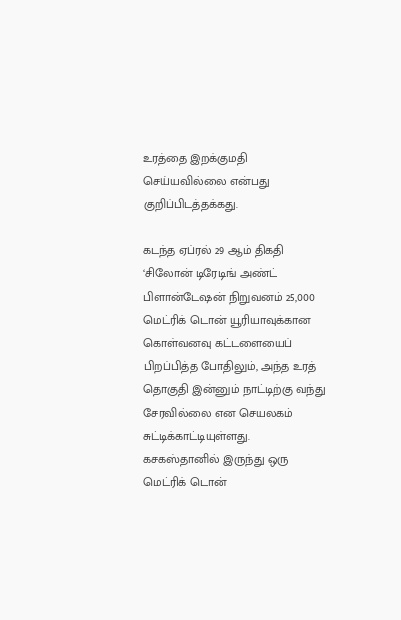உரத்தை இறக்குமதி செய்யவில்லை என்பது குறிப்பிடத்தக்கது.

கடந்த ஏப்ரல் 29 ஆம் திகதி ‘சிலோன் டிரேடிங் அண்ட் பிளான்டேஷன் நிறுவனம் 25,000 மெட்ரிக் டொன் யூரியாவுக்கான கொள்வனவு கட்டளையைப் பிறப்பித்த போதிலும், அந்த உரத் தொகுதி இன்னும் நாட்டிற்கு வந்து சேரவில்லை என செயலகம் சுட்டிக்காட்டியுள்ளது.
கசகஸ்தானில் இருந்து ஒரு மெட்ரிக் டொன்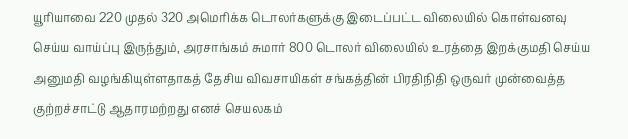யூரியாவை 220 முதல் 320 அமெரிக்க டொலர்களுக்கு இடைப்பட்ட விலையில் கொள்வனவு செய்ய வாய்ப்பு இருந்தும், அரசாங்கம் சுமார் 800 டொலர் விலையில் உரத்தை இறக்குமதி செய்ய அனுமதி வழங்கியுள்ளதாகத் தேசிய விவசாயிகள் சங்கத்தின் பிரதிநிதி ஒருவர் முன்வைத்த குற்றச்சாட்டு ஆதாரமற்றது எனச் செயலகம்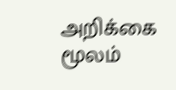அறிக்கை மூலம்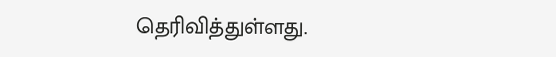தெரிவித்துள்ளது.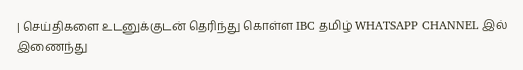| செய்திகளை உடனுக்குடன் தெரிந்து கொள்ள IBC தமிழ் WHATSAPP CHANNEL இல் இணைந்து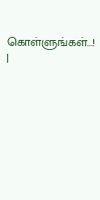கொள்ளுங்கள்...! |